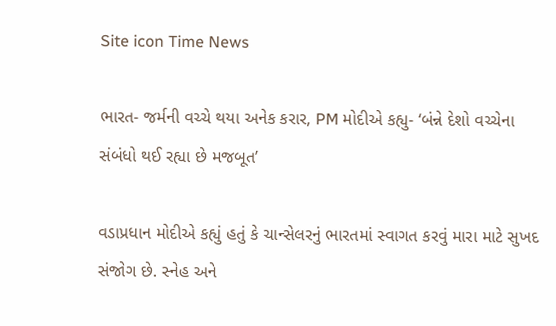Site icon Time News

ભારત- જર્મની વચ્ચે થયા અનેક કરાર, PM મોદીએ કહ્યુ- ‘બંન્ને દેશો વચ્ચેના સંબંધો થઈ રહ્યા છે મજબૂત’

વડાપ્રધાન મોદીએ કહ્યું હતું કે ચાન્સેલરનું ભારતમાં સ્વાગત કરવું મારા માટે સુખદ સંજોગ છે. સ્નેહ અને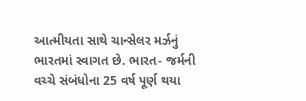આત્મીયતા સાથે ચાન્સેલર મર્ઝનું ભારતમાં સ્વાગત છે. ભારત- જર્મની વચ્ચે સંબંધોના 25 વર્ષ પૂર્ણ થયા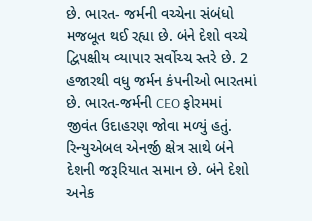છે. ભારત- જર્મની વચ્ચેના સંબંધો મજબૂત થઈ રહ્યા છે. બંને દેશો વચ્ચે દ્વિપક્ષીય વ્યાપાર સર્વોચ્ચ સ્તરે છે. 2 હજારથી વધુ જર્મન કંપનીઓ ભારતમાં છે. ભારત-જર્મની CEO ફોરમમાં જીવંત ઉદાહરણ જોવા મળ્યું હતું. રિન્યુએબલ એનર્જી ક્ષેત્ર સાથે બંને દેશની જરૂરિયાત સમાન છે. બંને દેશો અનેક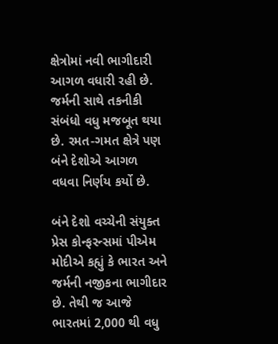ક્ષેત્રોમાં નવી ભાગીદારી આગળ વધારી રહી છે. જર્મની સાથે તકનીકી સંબંધો વધુ મજબૂત થયા છે. રમત-ગમત ક્ષેત્રે પણ બંને દેશોએ આગળ વધવા નિર્ણય કર્યો છે.

બંને દેશો વચ્ચેની સંયુક્ત પ્રેસ કોન્ફરન્સમાં પીએમ મોદીએ કહ્યું કે ભારત અને જર્મની નજીકના ભાગીદાર છે. તેથી જ આજે ભારતમાં 2,000 થી વધુ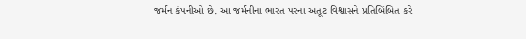જર્મન કંપનીઓ છે. આ જર્મનીના ભારત પરના અતૂટ વિશ્વાસને પ્રતિબિંબિત કરે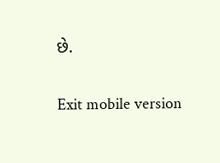છે.

Exit mobile version